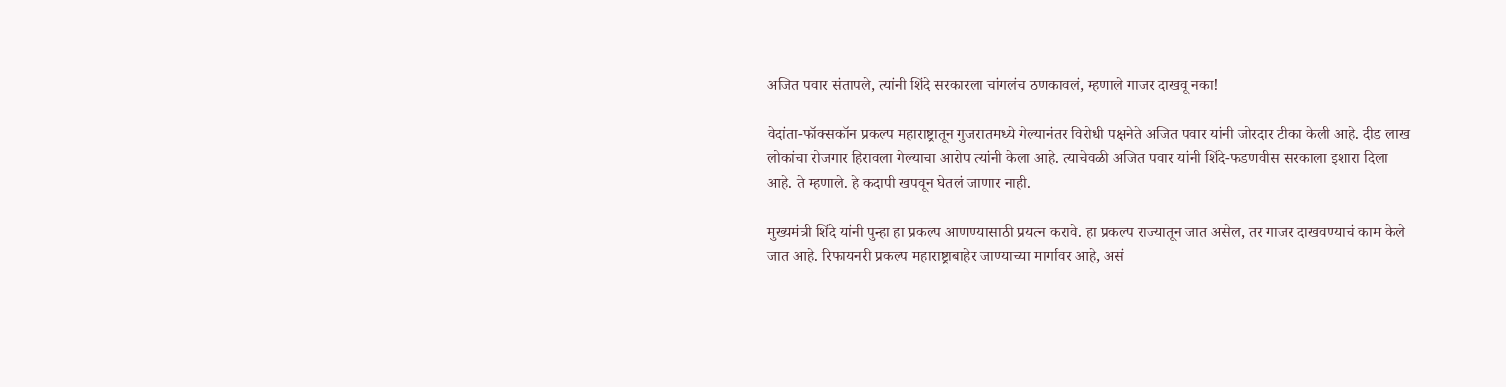अजित पवार संतापले, त्यांनी शिंदे सरकारला चांगलंच ठणकावलं, म्हणाले गाजर दाखवू नका!

वेदांता-फॉक्सकॉन प्रकल्प महाराष्ट्रातून गुजरातमध्ये गेल्यानंतर विरोधी पक्षनेते अजित पवार यांनी जोरदार टीका केली आहे. दीड लाख लोकांचा रोजगार हिरावला गेल्याचा आरोप त्यांनी केला आहे. त्याचेवळी अजित पवार यांनी शिंदे-फडणवीस सरकाला इशारा दिला आहे. ते म्हणाले. हे कदापी खपवून घेतलं जाणार नाही.

मुख्यमंत्री शिंदे यांनी पुन्हा हा प्रकल्प आणण्यासाठी प्रयत्न करावे. हा प्रकल्प राज्यातून जात असेल, तर गाजर दाखवण्याचं काम केले जात आहे. रिफायनरी प्रकल्प महाराष्ट्राबाहेर जाण्याच्या मार्गावर आहे, असं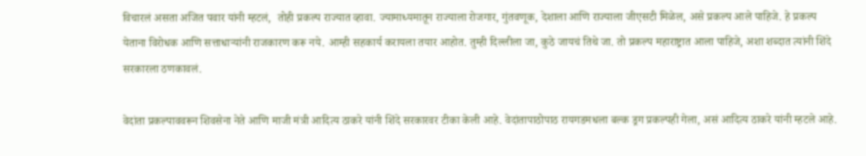विचारलं असता अजित पवार यांनी म्हटलं,  तोही प्रकल्प राज्यात व्हावा. ज्यामाध्यमातून राज्याला रोजगार, गुंतवणूक, देशाला आणि राज्याला जीएसटी मिळेल, असे प्रकल्प आले पाहिजे. हे प्रकल्प येताना विरोधक आणि सत्ताधाऱ्यांनी राजकारण करू नये. आम्ही सहकार्य करायला तयार आहोत. तुम्ही दिल्लीला जा, कुठे जायचं तिथे जा. तो प्रकल्प महाराष्ट्रात आला पाहिजे, अशा शब्दात त्यांनी शिंदे सरकारला ठणकावलं.

वेदांता प्रकल्पाववरून शिवसेना नेते आणि माजी मंत्री आदित्य ठाकरे यांनी शिंदे सरकारवर टीका केली आहे. वेदांतापाठोपाठ रायगडमधला बल्क ड्रग प्रकल्पही गेला, असं आदित्य ठाकरे यांनी म्हटले आहे.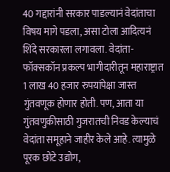40 गद्दारांनी सरकार पाडल्यानं वेदांताचा विषय मागे पडला, असा टोला आदित्यनं शिंदे सरकारला लगावला. वेदांता-फॉक्सकॉन प्रकल्प भागीदारीतून महाराष्ट्रात 1 लाख 40 हजार रुपयांपेक्षा जास्त गुंतवणूक होणार होती. पण, आता या गुंतवणुकीसाठी गुजरातची निवड केल्याचं वेदांता समूहाने जाहीर केले आहे. त्यामुळे पूरक छोटे उद्योग,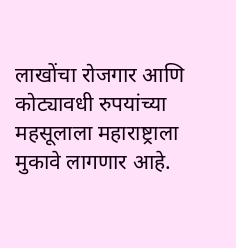लाखोंचा रोजगार आणि कोट्यावधी रुपयांच्या महसूलाला महाराष्ट्राला मुकावे लागणार आहे.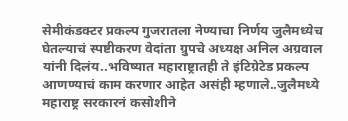सेमीकंडक्टर प्रकल्प गुजरातला नेण्याचा निर्णय जुलैमध्येच घेतल्याचं स्पष्टीकरण वेदांता ग्रुपचे अध्यक्ष अनिल अग्रवाल यांनी दिलंय..भविष्यात महाराष्ट्रातही ते इंटिग्रेटेड प्रकल्प आणण्याचं काम करणार आहेत असंही म्हणाले..जुलैमध्ये महाराष्ट्र सरकारनं कसोशीने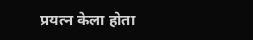प्रयत्न केला होता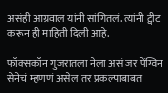असंही आग्रवाल यांनी सांगितलं. त्यांनी ट्वीट करून ही माहिती दिली आहे.

फॉक्सकॉन गुजरातला नेला असं जर पेंग्विन सेनेचं म्हणणं असेल तर प्रकल्पाबाबत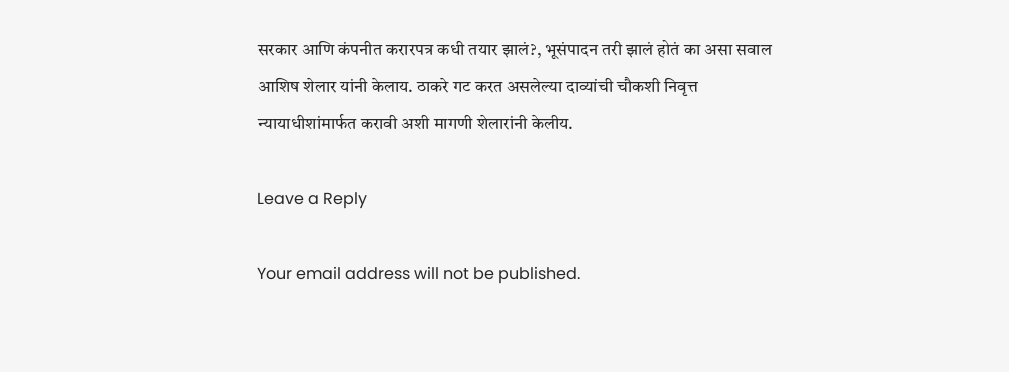सरकार आणि कंपनीत करारपत्र कधी तयार झालं?, भूसंपादन तरी झालं होतं का असा सवाल आशिष शेलार यांनी केलाय. ठाकरे गट करत असलेल्या दाव्यांची चौकशी निवृत्त न्यायाधीशांमार्फत करावी अशी मागणी शेलारांनी केलीय.

Leave a Reply

Your email address will not be published.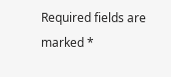Required fields are marked *